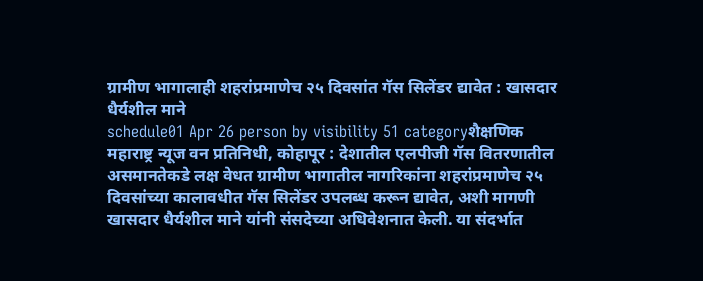ग्रामीण भागालाही शहरांप्रमाणेच २५ दिवसांत गॅस सिलेंडर द्यावेत : खासदार धैर्यशील माने
schedule01 Apr 26 person by visibility 51 categoryशैक्षणिक
महाराष्ट्र न्यूज वन प्रतिनिधी, कोहापूर : देशातील एलपीजी गॅस वितरणातील असमानतेकडे लक्ष वेधत ग्रामीण भागातील नागरिकांना शहरांप्रमाणेच २५ दिवसांच्या कालावधीत गॅस सिलेंडर उपलब्ध करून द्यावेत, अशी मागणी खासदार धैर्यशील माने यांनी संसदेच्या अधिवेशनात केली. या संदर्भात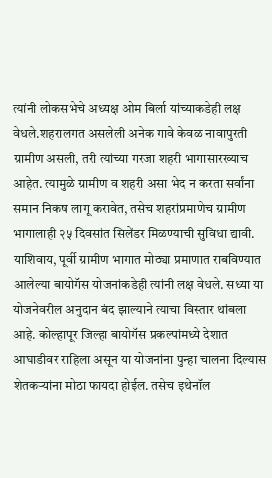त्यांनी लोकसभेचे अध्यक्ष ओम बिर्ला यांच्याकडेही लक्ष वेधले.शहरालगत असलेली अनेक गावे केवळ नावापुरती ग्रामीण असली, तरी त्यांच्या गरजा शहरी भागासारख्याच आहेत. त्यामुळे ग्रामीण व शहरी असा भेद न करता सर्वांना समान निकष लागू करावेत, तसेच शहरांप्रमाणेच ग्रामीण भागालाही २५ दिवसांत सिलेंडर मिळण्याची सुविधा द्यावी. याशिवाय, पूर्वी ग्रामीण भागात मोठ्या प्रमाणात राबविण्यात आलेल्या बायोगॅस योजनांकडेही त्यांनी लक्ष वेधले. सध्या या योजनेवरील अनुदान बंद झाल्याने त्याचा विस्तार थांबला आहे. कोल्हापूर जिल्हा बायोगॅस प्रकल्पांमध्ये देशात आघाडीवर राहिला असून या योजनांना पुन्हा चालना दिल्यास शेतकऱ्यांना मोठा फायदा होईल. तसेच इथेनॉल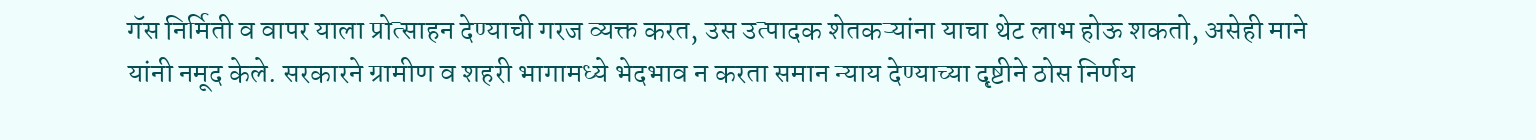गॅस निर्मिती व वापर याला प्रोत्साहन देण्याची गरज व्यक्त करत, उस उत्पादक शेतकऱ्यांना याचा थेट लाभ होऊ शकतो, असेही माने यांनी नमूद केले. सरकारने ग्रामीण व शहरी भागामध्ये भेदभाव न करता समान न्याय देण्याच्या दृष्टीने ठोस निर्णय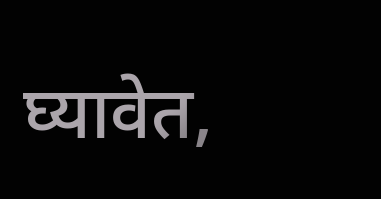घ्यावेत,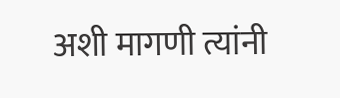अशी मागणी त्यांनी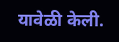यावेळी केली.